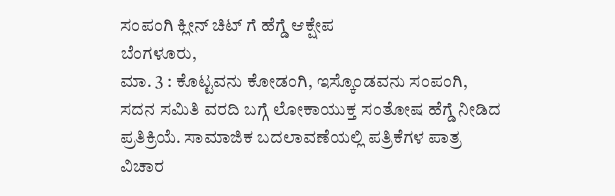ಸಂಪಂಗಿ ಕ್ಲೀನ್ ಚಿಟ್ ಗೆ ಹೆಗ್ಡೆ ಆಕ್ಷೇಪ
ಬೆಂಗಳೂರು,
ಮಾ. 3 : ಕೊಟ್ಟವನು ಕೋಡಂಗಿ, ಇಸ್ಕೊಂಡವನು ಸಂಪಂಗಿ, ಸದನ ಸಮಿತಿ ವರದಿ ಬಗ್ಗೆ ಲೋಕಾಯುಕ್ತ ಸಂತೋಷ ಹೆಗ್ಡೆ ನೀಡಿದ ಪ್ರತಿಕ್ರಿಯೆ. ಸಾಮಾಜಿಕ ಬದಲಾವಣೆಯಲ್ಲಿ ಪತ್ರಿಕೆಗಳ ಪಾತ್ರ ವಿಚಾರ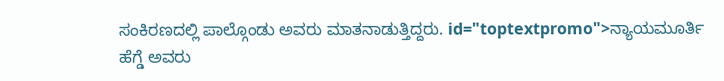ಸಂಕಿರಣದಲ್ಲಿ ಪಾಲ್ಗೊಂಡು ಅವರು ಮಾತನಾಡುತ್ತಿದ್ದರು. id="toptextpromo">ನ್ಯಾಯಮೂರ್ತಿ
ಹೆಗ್ಡೆ ಅವರು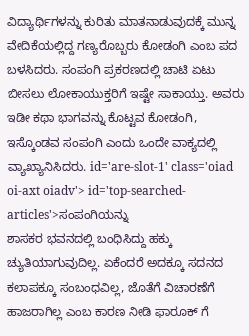ವಿದ್ಯಾರ್ಥಿಗಳನ್ನು ಕುರಿತು ಮಾತನಾಡುವುದಕ್ಕೆ ಮುನ್ನ ವೇದಿಕೆಯಲ್ಲಿದ್ದ ಗಣ್ಯರೊಬ್ಬರು ಕೋಡಂಗಿ ಎಂಬ ಪದ ಬಳಸಿದರು. ಸಂಪಂಗಿ ಪ್ರಕರಣದಲ್ಲಿ ಚಾಟಿ ಏಟು ಬೀಸಲು ಲೋಕಾಯುಕ್ತರಿಗೆ ಇಷ್ಟೇ ಸಾಕಾಯ್ತು. ಅವರು ಇಡೀ ಕಥಾ ಭಾಗವನ್ನು ಕೊಟ್ಟವ ಕೋಡಂಗಿ, ಇಸ್ಕೊಂಡವ ಸಂಪಂಗಿ ಎಂದು ಒಂದೇ ವಾಕ್ಯದಲ್ಲಿ ವ್ಯಾಖ್ಯಾನಿಸಿದರು. id='are-slot-1' class='oiad oi-axt oiadv'> id='top-searched-articles'>ಸಂಪಂಗಿಯನ್ನು
ಶಾಸಕರ ಭವನದಲ್ಲಿ ಬಂಧಿಸಿದ್ದು ಹಕ್ಕು ಚ್ಯುತಿಯಾಗುವುದಿಲ್ಲ. ಏಕೆಂದರೆ ಅದಕ್ಕೂ ಸದನದ ಕಲಾಪಕ್ಕೂ ಸಂಬಂಧವಿಲ್ಲ, ಜೊತೆಗೆ ವಿಚಾರಣೆಗೆ ಹಾಜರಾಗಿಲ್ಲ ಎಂಬ ಕಾರಣ ನೀಡಿ ಫಾರೂಕ್ ಗೆ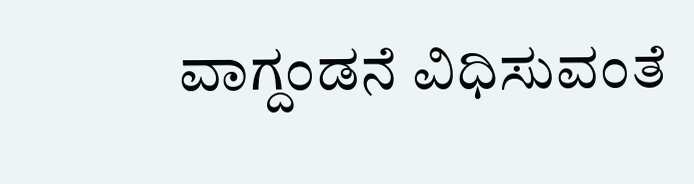ವಾಗ್ದಂಡನೆ ವಿಧಿಸುವಂತೆ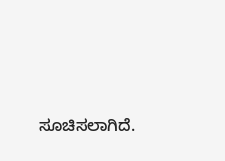ಸೂಚಿಸಲಾಗಿದೆ.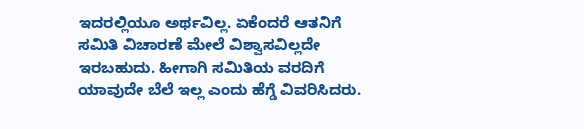ಇದರಲ್ಲಿಯೂ ಅರ್ಥವಿಲ್ಲ. ಏಕೆಂದರೆ ಆತನಿಗೆ ಸಮಿತಿ ವಿಚಾರಣೆ ಮೇಲೆ ವಿಶ್ವಾಸವಿಲ್ಲದೇ ಇರಬಹುದು. ಹೀಗಾಗಿ ಸಮಿತಿಯ ವರದಿಗೆ ಯಾವುದೇ ಬೆಲೆ ಇಲ್ಲ ಎಂದು ಹೆಗ್ಡೆ ವಿವರಿಸಿದರು.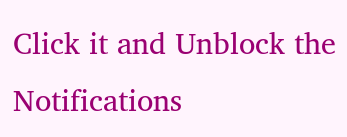Click it and Unblock the Notifications